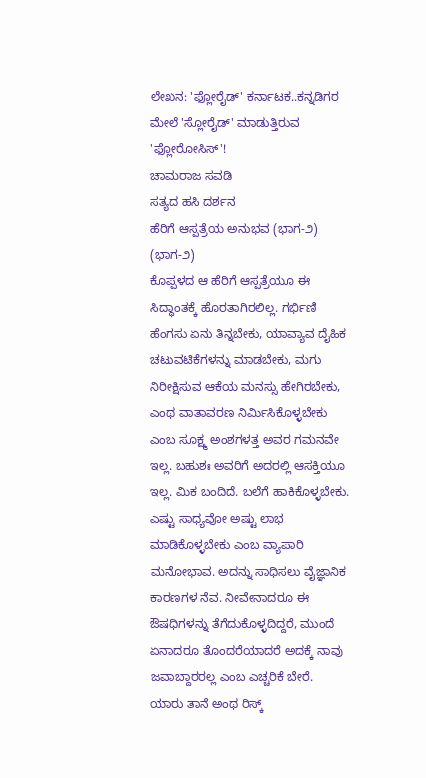ಲೇಖನ: 'ಫ್ಲೋರೈಡ್' ಕರ್ನಾಟಕ..ಕನ್ನಡಿಗರ ಮೇಲೆ 'ಸ್ಲೋರೈಡ್' ಮಾಡುತ್ತಿರುವ 'ಫ್ಲೋರೋಸಿಸ್'!
ಚಾಮರಾಜ ಸವಡಿ
ಸತ್ಯದ ಹಸಿ ದರ್ಶನ
ಹೆರಿಗೆ ಆಸ್ಪತ್ರೆಯ ಅನುಭವ (ಭಾಗ-೨)
(ಭಾಗ-೨)
ಕೊಪ್ಪಳದ ಆ ಹೆರಿಗೆ ಆಸ್ಪತ್ರೆಯೂ ಈ ಸಿದ್ಧಾಂತಕ್ಕೆ ಹೊರತಾಗಿರಲಿಲ್ಲ. ಗರ್ಭಿಣಿ ಹೆಂಗಸು ಏನು ತಿನ್ನಬೇಕು, ಯಾವ್ಯಾವ ದೈಹಿಕ ಚಟುವಟಿಕೆಗಳನ್ನು ಮಾಡಬೇಕು, ಮಗು ನಿರೀಕ್ಷಿಸುವ ಆಕೆಯ ಮನಸ್ಸು ಹೇಗಿರಬೇಕು, ಎಂಥ ವಾತಾವರಣ ನಿರ್ಮಿಸಿಕೊಳ್ಳಬೇಕು ಎಂಬ ಸೂಕ್ಷ್ಮ ಅಂಶಗಳತ್ತ ಅವರ ಗಮನವೇ ಇಲ್ಲ. ಬಹುಶಃ ಅವರಿಗೆ ಅದರಲ್ಲಿ ಆಸಕ್ತಿಯೂ ಇಲ್ಲ. ಮಿಕ ಬಂದಿದೆ. ಬಲೆಗೆ ಹಾಕಿಕೊಳ್ಳಬೇಕು. ಎಷ್ಟು ಸಾಧ್ಯವೋ ಅಷ್ಟು ಲಾಭ ಮಾಡಿಕೊಳ್ಳಬೇಕು ಎಂಬ ವ್ಯಾಪಾರಿ ಮನೋಭಾವ. ಅದನ್ನು ಸಾಧಿಸಲು ವೈಜ್ಞಾನಿಕ ಕಾರಣಗಳ ನೆವ. ನೀವೇನಾದರೂ ಈ ಔಷಧಿಗಳನ್ನು ತೆಗೆದುಕೊಳ್ಳದಿದ್ದರೆ, ಮುಂದೆ ಏನಾದರೂ ತೊಂದರೆಯಾದರೆ ಅದಕ್ಕೆ ನಾವು ಜವಾಬ್ದಾರರಲ್ಲ ಎಂಬ ಎಚ್ಚರಿಕೆ ಬೇರೆ.
ಯಾರು ತಾನೆ ಅಂಥ ರಿಸ್ಕ್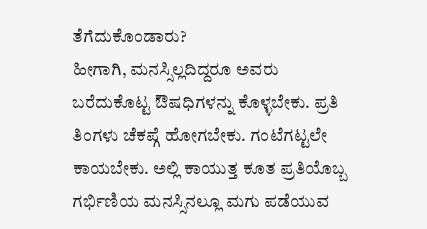ತೆಗೆದುಕೊಂಡಾರು?
ಹೀಗಾಗಿ, ಮನಸ್ಸಿಲ್ಲದಿದ್ದರೂ ಅವರು ಬರೆದುಕೊಟ್ಟ ಔಷಧಿಗಳನ್ನು ಕೊಳ್ಳಬೇಕು. ಪ್ರತಿ ತಿಂಗಳು ಚೆಕಪ್ಗೆ ಹೋಗಬೇಕು. ಗಂಟೆಗಟ್ಟಲೇ ಕಾಯಬೇಕು. ಅಲ್ಲಿ ಕಾಯುತ್ತ ಕೂತ ಪ್ರತಿಯೊಬ್ಬ ಗರ್ಭಿಣಿಯ ಮನಸ್ಸಿನಲ್ಲೂ ಮಗು ಪಡೆಯುವ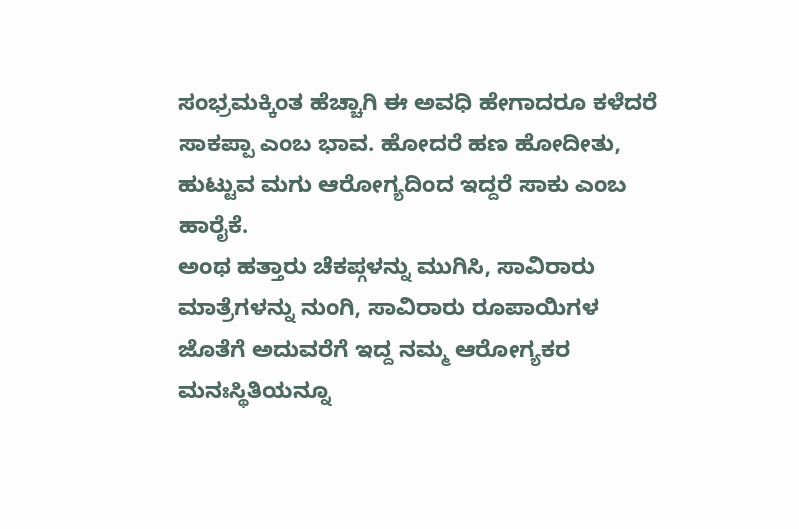ಸಂಭ್ರಮಕ್ಕಿಂತ ಹೆಚ್ಚಾಗಿ ಈ ಅವಧಿ ಹೇಗಾದರೂ ಕಳೆದರೆ ಸಾಕಪ್ಪಾ ಎಂಬ ಭಾವ. ಹೋದರೆ ಹಣ ಹೋದೀತು, ಹುಟ್ಟುವ ಮಗು ಆರೋಗ್ಯದಿಂದ ಇದ್ದರೆ ಸಾಕು ಎಂಬ ಹಾರೈಕೆ.
ಅಂಥ ಹತ್ತಾರು ಚೆಕಪ್ಗಳನ್ನು ಮುಗಿಸಿ, ಸಾವಿರಾರು ಮಾತ್ರೆಗಳನ್ನು ನುಂಗಿ, ಸಾವಿರಾರು ರೂಪಾಯಿಗಳ ಜೊತೆಗೆ ಅದುವರೆಗೆ ಇದ್ದ ನಮ್ಮ ಆರೋಗ್ಯಕರ ಮನಃಸ್ಥಿತಿಯನ್ನೂ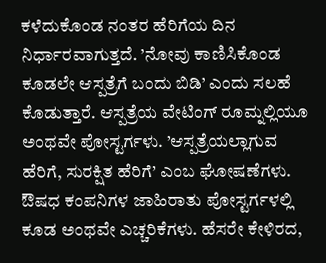ಕಳೆದುಕೊಂಡ ನಂತರ ಹೆರಿಗೆಯ ದಿನ ನಿರ್ಧಾರವಾಗುತ್ತದೆ. ’ನೋವು ಕಾಣಿಸಿಕೊಂಡ ಕೂಡಲೇ ಆಸ್ಪತ್ರೆಗೆ ಬಂದು ಬಿಡಿ’ ಎಂದು ಸಲಹೆ ಕೊಡುತ್ತಾರೆ. ಆಸ್ಪತ್ರೆಯ ವೇಟಿಂಗ್ ರೂಮ್ನಲ್ಲಿಯೂ ಅಂಥವೇ ಪೋಸ್ಟರ್ಗಳು. ’ಆಸ್ಪತ್ರೆಯಲ್ಲಾಗುವ ಹೆರಿಗೆ, ಸುರಕ್ಷಿತ ಹೆರಿಗೆ’ ಎಂಬ ಘೋಷಣೆಗಳು. ಔಷಧ ಕಂಪನಿಗಳ ಜಾಹಿರಾತು ಪೋಸ್ಟರ್ಗಳಲ್ಲಿ ಕೂಡ ಅಂಥವೇ ಎಚ್ಚರಿಕೆಗಳು. ಹೆಸರೇ ಕೇಳಿರದ,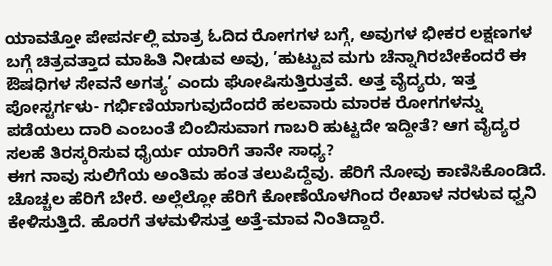ಯಾವತ್ತೋ ಪೇಪರ್ನಲ್ಲಿ ಮಾತ್ರ ಓದಿದ ರೋಗಗಳ ಬಗ್ಗೆ, ಅವುಗಳ ಭೀಕರ ಲಕ್ಷಣಗಳ ಬಗ್ಗೆ ಚಿತ್ರವತ್ತಾದ ಮಾಹಿತಿ ನೀಡುವ ಅವು, ’ಹುಟ್ಟುವ ಮಗು ಚೆನ್ನಾಗಿರಬೇಕೆಂದರೆ ಈ ಔಷಧಿಗಳ ಸೇವನೆ ಅಗತ್ಯ’ ಎಂದು ಘೋಷಿಸುತ್ತಿರುತ್ತವೆ. ಅತ್ತ ವೈದ್ಯರು, ಇತ್ತ ಪೋಸ್ಟರ್ಗಳು- ಗರ್ಭಿಣಿಯಾಗುವುದೆಂದರೆ ಹಲವಾರು ಮಾರಕ ರೋಗಗಳನ್ನು ಪಡೆಯಲು ದಾರಿ ಎಂಬಂತೆ ಬಿಂಬಿಸುವಾಗ ಗಾಬರಿ ಹುಟ್ಟದೇ ಇದ್ದೀತೆ? ಆಗ ವೈದ್ಯರ ಸಲಹೆ ತಿರಸ್ಕರಿಸುವ ಧೈರ್ಯ ಯಾರಿಗೆ ತಾನೇ ಸಾಧ್ಯ?
ಈಗ ನಾವು ಸುಲಿಗೆಯ ಅಂತಿಮ ಹಂತ ತಲುಪಿದ್ದೆವು. ಹೆರಿಗೆ ನೋವು ಕಾಣಿಸಿಕೊಂಡಿದೆ. ಚೊಚ್ಚಲ ಹೆರಿಗೆ ಬೇರೆ. ಅಲ್ಲೆಲ್ಲೋ ಹೆರಿಗೆ ಕೋಣೆಯೊಳಗಿಂದ ರೇಖಾಳ ನರಳುವ ಧ್ವನಿ ಕೇಳಿಸುತ್ತಿದೆ. ಹೊರಗೆ ತಳಮಳಿಸುತ್ತ ಅತ್ತೆ-ಮಾವ ನಿಂತಿದ್ದಾರೆ.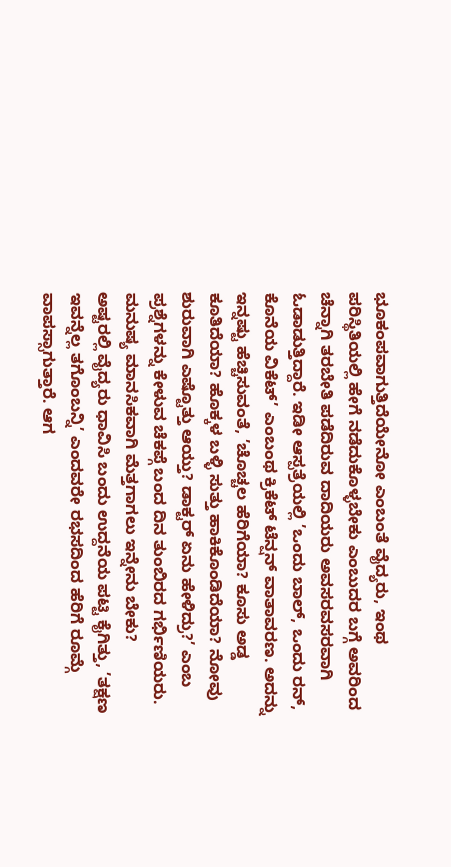ಭೂಕಂಪವಾಗುತ್ತಿದೆಯೇನೋ ಎಂಬಂತೆ ವೈದ್ಯರು, ಇಂಥ ಪರಿಸ್ಥಿತಿಯಲ್ಲಿ ಹೇಗೆ ನಡೆದುಕೊಳ್ಳಬೇಕು ಎಂಬುದರ ಬಗ್ಗೆ ಅವರಿಂದ ಚೆನ್ನಾಗಿ ತರಬೇತಿ ಪಡೆದಿರುವ ದಾದಿಯರು ಅವಸರವಸರವಾಗಿ ಓಡಾಡುತ್ತಿದ್ದಾರೆ. ಇಡೀ ಆಸ್ಪತ್ರೆಯಲ್ಲಿ ’ಒಂದು ಬಾಲ್, ಒಂದು ರನ್, ಕೊನೆಯ ವಿಕೆಟ್’ ಎಂಬಂಥ ಕ್ರಿಕೆಟ್ ಟೆನ್ಷನ್ ವಾತಾವರಣ. ಅದನ್ನು ಇನ್ನಷ್ಟು ಹೆಚ್ಚಿಸುವಂತೆ, ’ಚೊಚ್ಚಲ ಹೆರಿಗೆಯಾ? ಕೂಸು ಅಡ್ಡ ಕೂತಿದೆಯಾ? ಹೊಕ್ಕಳ ಬಳ್ಳಿ ಸುತ್ತು ಹಾಕಿಕೊಂಡಿದೆಯಾ? ನೋವು ಶುರುವಾಗಿ ಎಷ್ಟೊತ್ತು ಆಯ್ತು? ಡಾಕ್ಟರ್ ಏನು ಹೇಳಿದ್ರು?’ ಎಂಬ ಪ್ರಶ್ನೆಗಳನ್ನು ಕೇಳುವ ಚೆಕಪ್ಗೆ ಬಂದ ದಿನ ತುಂಬಿರದ ಗರ್ಭಿಣಿಯರು.
ಮನುಷ್ಯ ಮಾನಸಿಕವಾಗಿ ಮೆತ್ತಗಾಗಲು ಇನ್ನೇನು ಬೇಕು?
ಅಷ್ಟರಲ್ಲಿ ವೈದ್ಯರು ಧಾವಿಸಿ ಬಂದು ಉದ್ದನೆಯ ಪಟ್ಟಿ ಕೈಗಿತ್ತು, ’ತಕ್ಷಣ ಇವನ್ನೆಲ್ಲ ತಗೊಂಬನ್ನಿ’ ಎಂದವರೇ ರಭಸದಿಂದ ಹೆರಿಗೆ ರೂಮ್ಗೆ ವಾಪಸ್ಸಾಗುತ್ತಾರೆ. ಆಗ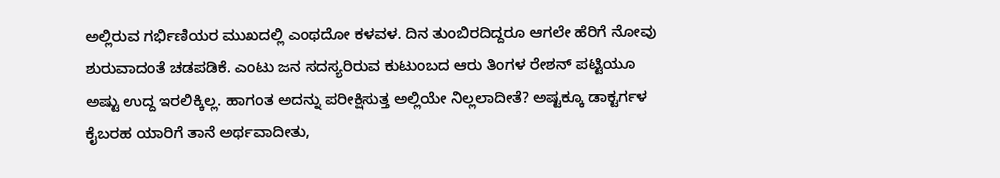ಅಲ್ಲಿರುವ ಗರ್ಭಿಣಿಯರ ಮುಖದಲ್ಲಿ ಎಂಥದೋ ಕಳವಳ. ದಿನ ತುಂಬಿರದಿದ್ದರೂ ಆಗಲೇ ಹೆರಿಗೆ ನೋವು ಶುರುವಾದಂತೆ ಚಡಪಡಿಕೆ. ಎಂಟು ಜನ ಸದಸ್ಯರಿರುವ ಕುಟುಂಬದ ಆರು ತಿಂಗಳ ರೇಶನ್ ಪಟ್ಟಿಯೂ ಅಷ್ಟು ಉದ್ದ ಇರಲಿಕ್ಕಿಲ್ಲ. ಹಾಗಂತ ಅದನ್ನು ಪರೀಕ್ಷಿಸುತ್ತ ಅಲ್ಲಿಯೇ ನಿಲ್ಲಲಾದೀತೆ? ಅಷ್ಟಕ್ಕೂ ಡಾಕ್ಟರ್ಗಳ ಕೈಬರಹ ಯಾರಿಗೆ ತಾನೆ ಅರ್ಥವಾದೀತು,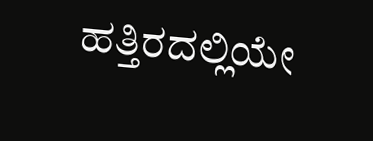ಹತ್ತಿರದಲ್ಲಿಯೇ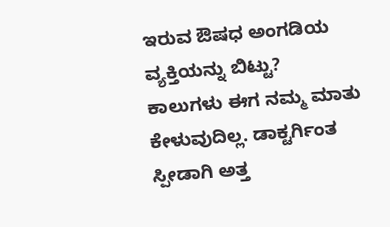ಇರುವ ಔಷಧ ಅಂಗಡಿಯ ವ್ಯಕ್ತಿಯನ್ನು ಬಿಟ್ಟು?
ಕಾಲುಗಳು ಈಗ ನಮ್ಮ ಮಾತು ಕೇಳುವುದಿಲ್ಲ. ಡಾಕ್ಟರ್ಗಿಂತ ಸ್ಪೀಡಾಗಿ ಅತ್ತ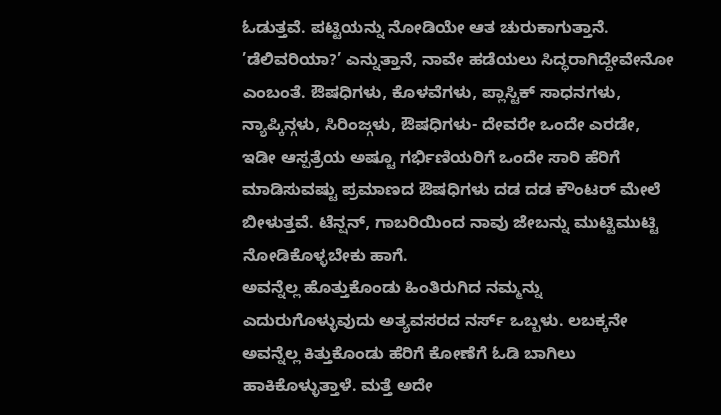ಓಡುತ್ತವೆ. ಪಟ್ಟಿಯನ್ನು ನೋಡಿಯೇ ಆತ ಚುರುಕಾಗುತ್ತಾನೆ. ’ಡೆಲಿವರಿಯಾ?’ ಎನ್ನುತ್ತಾನೆ, ನಾವೇ ಹಡೆಯಲು ಸಿದ್ಧರಾಗಿದ್ದೇವೇನೋ ಎಂಬಂತೆ. ಔಷಧಿಗಳು, ಕೊಳವೆಗಳು, ಪ್ಲಾಸ್ಟಿಕ್ ಸಾಧನಗಳು, ನ್ಯಾಪ್ಕಿನ್ಗಳು, ಸಿರಿಂಜ್ಗಳು, ಔಷಧಿಗಳು- ದೇವರೇ ಒಂದೇ ಎರಡೇ, ಇಡೀ ಆಸ್ಪತ್ರೆಯ ಅಷ್ಟೂ ಗರ್ಭಿಣಿಯರಿಗೆ ಒಂದೇ ಸಾರಿ ಹೆರಿಗೆ ಮಾಡಿಸುವಷ್ಟು ಪ್ರಮಾಣದ ಔಷಧಿಗಳು ದಡ ದಡ ಕೌಂಟರ್ ಮೇಲೆ ಬೀಳುತ್ತವೆ. ಟೆನ್ಷನ್, ಗಾಬರಿಯಿಂದ ನಾವು ಜೇಬನ್ನು ಮುಟ್ಟಿಮುಟ್ಟಿ ನೋಡಿಕೊಳ್ಳಬೇಕು ಹಾಗೆ.
ಅವನ್ನೆಲ್ಲ ಹೊತ್ತುಕೊಂಡು ಹಿಂತಿರುಗಿದ ನಮ್ಮನ್ನು ಎದುರುಗೊಳ್ಳುವುದು ಅತ್ಯವಸರದ ನರ್ಸ್ ಒಬ್ಬಳು. ಲಬಕ್ಕನೇ ಅವನ್ನೆಲ್ಲ ಕಿತ್ತುಕೊಂಡು ಹೆರಿಗೆ ಕೋಣೆಗೆ ಓಡಿ ಬಾಗಿಲು ಹಾಕಿಕೊಳ್ಳುತ್ತಾಳೆ. ಮತ್ತೆ ಅದೇ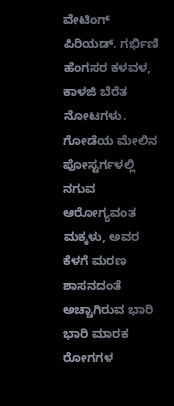ವೇಟಿಂಗ್ ಪಿರಿಯಡ್. ಗರ್ಭಿಣಿ ಹೆಂಗಸರ ಕಳವಳ, ಕಾಳಜಿ ಬೆರೆತ ನೋಟಗಳು. ಗೋಡೆಯ ಮೇಲಿನ ಪೋಸ್ಟರ್ಗಳಲ್ಲಿ ನಗುವ ಆರೋಗ್ಯವಂತ ಮಕ್ಕಳು, ಅವರ ಕೆಳಗೆ ಮರಣ ಶಾಸನದಂತೆ ಅಚ್ಚಾಗಿರುವ ಭಾರಿ ಭಾರಿ ಮಾರಕ ರೋಗಗಳ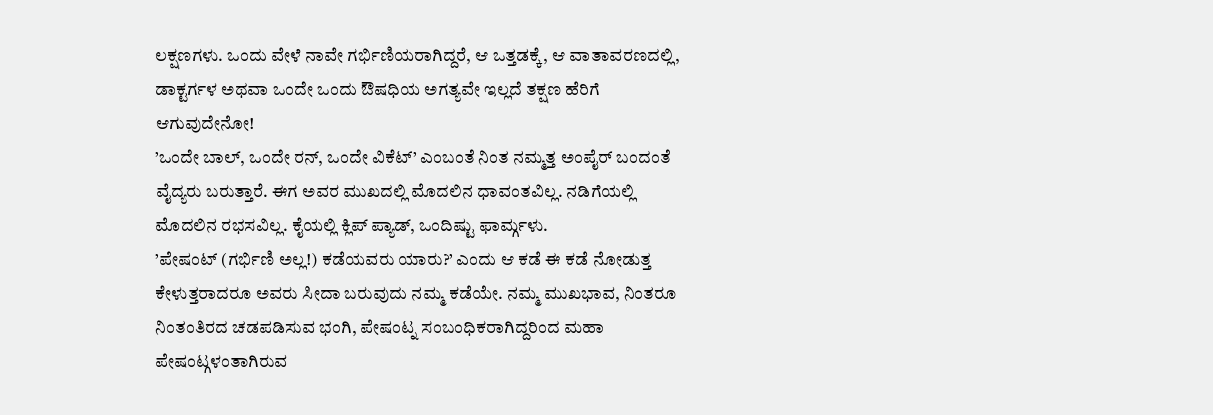ಲಕ್ಷಣಗಳು. ಒಂದು ವೇಳೆ ನಾವೇ ಗರ್ಭಿಣಿಯರಾಗಿದ್ದರೆ, ಆ ಒತ್ತಡಕ್ಕೆ, ಆ ವಾತಾವರಣದಲ್ಲಿ, ಡಾಕ್ಟರ್ಗಳ ಅಥವಾ ಒಂದೇ ಒಂದು ಔಷಧಿಯ ಅಗತ್ಯವೇ ಇಲ್ಲದೆ ತಕ್ಷಣ ಹೆರಿಗೆ ಆಗುವುದೇನೋ!
’ಒಂದೇ ಬಾಲ್, ಒಂದೇ ರನ್, ಒಂದೇ ವಿಕೆಟ್’ ಎಂಬಂತೆ ನಿಂತ ನಮ್ಮತ್ತ ಅಂಪೈರ್ ಬಂದಂತೆ ವೈದ್ಯರು ಬರುತ್ತಾರೆ. ಈಗ ಅವರ ಮುಖದಲ್ಲಿ ಮೊದಲಿನ ಧಾವಂತವಿಲ್ಲ. ನಡಿಗೆಯಲ್ಲಿ ಮೊದಲಿನ ರಭಸವಿಲ್ಲ. ಕೈಯಲ್ಲಿ ಕ್ಲಿಪ್ ಪ್ಯಾಡ್, ಒಂದಿಷ್ಟು ಫಾರ್ಮ್ಗಳು.
’ಪೇಷಂಟ್ (ಗರ್ಭಿಣಿ ಅಲ್ಲ!) ಕಡೆಯವರು ಯಾರು?’ ಎಂದು ಆ ಕಡೆ ಈ ಕಡೆ ನೋಡುತ್ತ ಕೇಳುತ್ತರಾದರೂ ಅವರು ಸೀದಾ ಬರುವುದು ನಮ್ಮ ಕಡೆಯೇ. ನಮ್ಮ ಮುಖಭಾವ, ನಿಂತರೂ ನಿಂತಂತಿರದ ಚಡಪಡಿಸುವ ಭಂಗಿ, ಪೇಷಂಟ್ನ ಸಂಬಂಧಿಕರಾಗಿದ್ದರಿಂದ ಮಹಾ ಪೇಷಂಟ್ಗಳಂತಾಗಿರುವ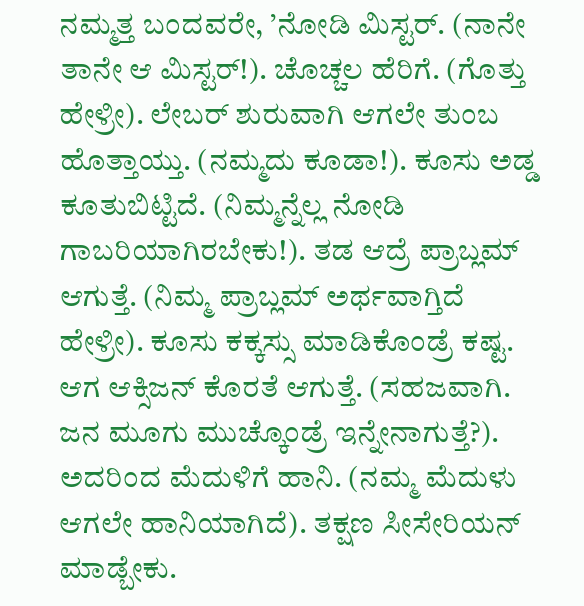ನಮ್ಮತ್ತ ಬಂದವರೇ, ’ನೋಡಿ ಮಿಸ್ಟರ್. (ನಾನೇ ತಾನೇ ಆ ಮಿಸ್ಟರ್!). ಚೊಚ್ಚಲ ಹೆರಿಗೆ. (ಗೊತ್ತು ಹೇಳ್ರೀ). ಲೇಬರ್ ಶುರುವಾಗಿ ಆಗಲೇ ತುಂಬ ಹೊತ್ತಾಯ್ತು. (ನಮ್ಮದು ಕೂಡಾ!). ಕೂಸು ಅಡ್ಡ ಕೂತುಬಿಟ್ಟಿದೆ. (ನಿಮ್ಮನ್ನೆಲ್ಲ ನೋಡಿ ಗಾಬರಿಯಾಗಿರಬೇಕು!). ತಡ ಆದ್ರೆ ಪ್ರಾಬ್ಲಮ್ ಆಗುತ್ತೆ. (ನಿಮ್ಮ ಪ್ರಾಬ್ಲಮ್ ಅರ್ಥವಾಗ್ತಿದೆ ಹೇಳ್ರೀ). ಕೂಸು ಕಕ್ಕಸ್ಸು ಮಾಡಿಕೊಂಡ್ರೆ ಕಷ್ಟ. ಆಗ ಆಕ್ಸಿಜನ್ ಕೊರತೆ ಆಗುತ್ತೆ. (ಸಹಜವಾಗಿ. ಜನ ಮೂಗು ಮುಚ್ಕೊಂಡ್ರೆ ಇನ್ನೇನಾಗುತ್ತೆ?). ಅದರಿಂದ ಮೆದುಳಿಗೆ ಹಾನಿ. (ನಮ್ಮ ಮೆದುಳು ಆಗಲೇ ಹಾನಿಯಾಗಿದೆ). ತಕ್ಷಣ ಸೀಸೇರಿಯನ್ ಮಾಡ್ಬೇಕು.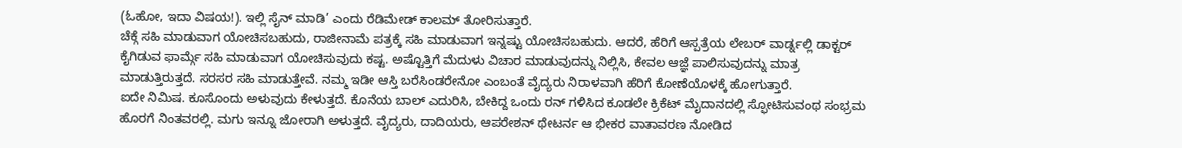(ಓಹೋ, ಇದಾ ವಿಷಯ!). ಇಲ್ಲಿ ಸೈನ್ ಮಾಡಿ’ ಎಂದು ರೆಡಿಮೇಡ್ ಕಾಲಮ್ ತೋರಿಸುತ್ತಾರೆ.
ಚೆಕ್ಗೆ ಸಹಿ ಮಾಡುವಾಗ ಯೋಚಿಸಬಹುದು, ರಾಜೀನಾಮೆ ಪತ್ರಕ್ಕೆ ಸಹಿ ಮಾಡುವಾಗ ಇನ್ನಷ್ಟು ಯೋಚಿಸಬಹುದು. ಆದರೆ, ಹೆರಿಗೆ ಆಸ್ಪತ್ರೆಯ ಲೇಬರ್ ವಾರ್ಡ್ನಲ್ಲಿ ಡಾಕ್ಟರ್ ಕೈಗಿಡುವ ಫಾರ್ಮ್ಗೆ ಸಹಿ ಮಾಡುವಾಗ ಯೋಚಿಸುವುದು ಕಷ್ಟ. ಅಷ್ಟೊತ್ತಿಗೆ ಮೆದುಳು ವಿಚಾರ ಮಾಡುವುದನ್ನು ನಿಲ್ಲಿಸಿ, ಕೇವಲ ಆಜ್ಞೆ ಪಾಲಿಸುವುದನ್ನು ಮಾತ್ರ ಮಾಡುತ್ತಿರುತ್ತದೆ. ಸರಸರ ಸಹಿ ಮಾಡುತ್ತೇವೆ. ನಮ್ಮ ಇಡೀ ಆಸ್ತಿ ಬರೆಸಿಂಡರೇನೋ ಎಂಬಂತೆ ವೈದ್ಯರು ನಿರಾಳವಾಗಿ ಹೆರಿಗೆ ಕೋಣೆಯೊಳಕ್ಕೆ ಹೋಗುತ್ತಾರೆ.
ಐದೇ ನಿಮಿಷ. ಕೂಸೊಂದು ಅಳುವುದು ಕೇಳುತ್ತದೆ. ಕೊನೆಯ ಬಾಲ್ ಎದುರಿಸಿ, ಬೇಕಿದ್ದ ಒಂದು ರನ್ ಗಳಿಸಿದ ಕೂಡಲೇ ಕ್ರಿಕೆಟ್ ಮೈದಾನದಲ್ಲಿ ಸ್ಫೋಟಿಸುವಂಥ ಸಂಭ್ರಮ ಹೊರಗೆ ನಿಂತವರಲ್ಲಿ. ಮಗು ಇನ್ನೂ ಜೋರಾಗಿ ಅಳುತ್ತದೆ. ವೈದ್ಯರು, ದಾದಿಯರು, ಆಪರೇಶನ್ ಥೇಟರ್ನ ಆ ಭೀಕರ ವಾತಾವರಣ ನೋಡಿದ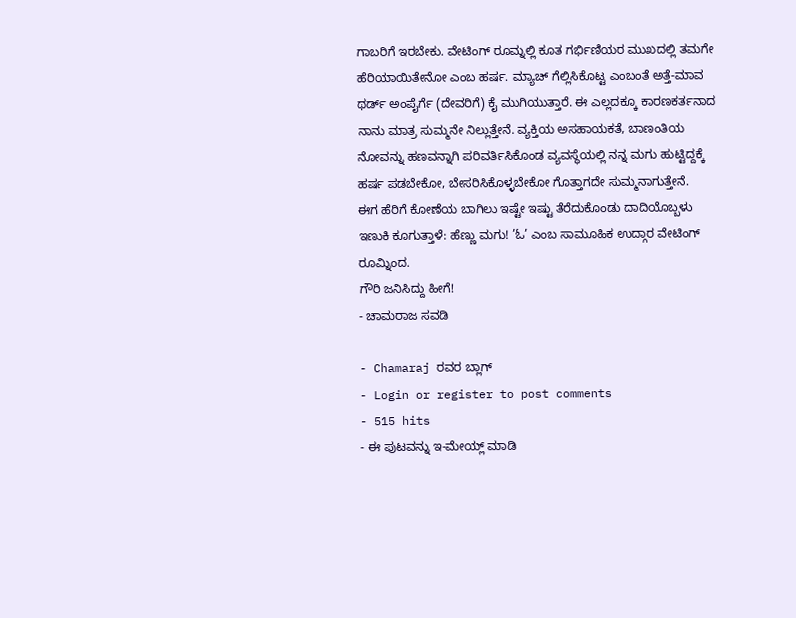ಗಾಬರಿಗೆ ಇರಬೇಕು. ವೇಟಿಂಗ್ ರೂಮ್ನಲ್ಲಿ ಕೂತ ಗರ್ಭಿಣಿಯರ ಮುಖದಲ್ಲಿ ತಮಗೇ ಹೆರಿಯಾಯಿತೇನೋ ಎಂಬ ಹರ್ಷ. ಮ್ಯಾಚ್ ಗೆಲ್ಲಿಸಿಕೊಟ್ಟ ಎಂಬಂತೆ ಅತ್ತೆ-ಮಾವ ಥರ್ಡ್ ಅಂಪೈರ್ಗೆ (ದೇವರಿಗೆ) ಕೈ ಮುಗಿಯುತ್ತಾರೆ. ಈ ಎಲ್ಲದಕ್ಕೂ ಕಾರಣಕರ್ತನಾದ ನಾನು ಮಾತ್ರ ಸುಮ್ಮನೇ ನಿಲ್ಲುತ್ತೇನೆ. ವ್ಯಕ್ತಿಯ ಅಸಹಾಯಕತೆ, ಬಾಣಂತಿಯ ನೋವನ್ನು ಹಣವನ್ನಾಗಿ ಪರಿವರ್ತಿಸಿಕೊಂಡ ವ್ಯವಸ್ಥೆಯಲ್ಲಿ ನನ್ನ ಮಗು ಹುಟ್ಟಿದ್ದಕ್ಕೆ ಹರ್ಷ ಪಡಬೇಕೋ, ಬೇಸರಿಸಿಕೊಳ್ಳಬೇಕೋ ಗೊತ್ತಾಗದೇ ಸುಮ್ಮನಾಗುತ್ತೇನೆ.
ಈಗ ಹೆರಿಗೆ ಕೋಣೆಯ ಬಾಗಿಲು ಇಷ್ಟೇ ಇಷ್ಟು ತೆರೆದುಕೊಂಡು ದಾದಿಯೊಬ್ಬಳು ಇಣುಕಿ ಕೂಗುತ್ತಾಳೆ: ಹೆಣ್ಣು ಮಗು! ’ಓ’ ಎಂಬ ಸಾಮೂಹಿಕ ಉದ್ಗಾರ ವೇಟಿಂಗ್ ರೂಮ್ನಿಂದ.
ಗೌರಿ ಜನಿಸಿದ್ದು ಹೀಗೆ!
- ಚಾಮರಾಜ ಸವಡಿ

- Chamaraj ರವರ ಬ್ಲಾಗ್
- Login or register to post comments
- 515 hits
- ಈ ಪುಟವನ್ನು ಇ-ಮೇಯ್ಲ್ ಮಾಡಿ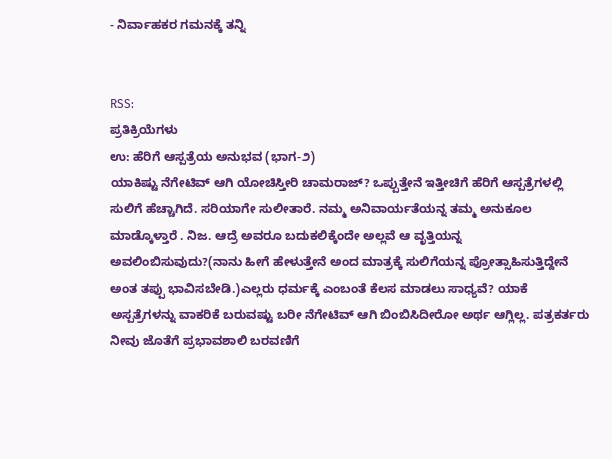- ನಿರ್ವಾಹಕರ ಗಮನಕ್ಕೆ ತನ್ನಿ


RSS:
ಪ್ರತಿಕ್ರಿಯೆಗಳು
ಉ: ಹೆರಿಗೆ ಆಸ್ಪತ್ರೆಯ ಅನುಭವ (ಭಾಗ-೨)
ಯಾಕಿಷ್ಟು ನೆಗೇಟಿವ್ ಆಗಿ ಯೋಚಿಸ್ತೀರಿ ಚಾಮರಾಜ್? ಒಪ್ಪುತ್ತೇನೆ ಇತ್ತೀಚಿಗೆ ಹೆರಿಗೆ ಆಸ್ಪತ್ರೆಗಳಲ್ಲಿ ಸುಲಿಗೆ ಹೆಚ್ಚಾಗಿದೆ. ಸರಿಯಾಗೇ ಸುಲೀತಾರೆ. ನಮ್ಮ ಅನಿವಾರ್ಯತೆಯನ್ನ ತಮ್ಮ ಅನುಕೂಲ ಮಾಡ್ಕೊಳ್ತಾರೆ . ನಿಜ. ಆದ್ರೆ ಅವರೂ ಬದುಕಲಿಕ್ಕೆಂದೇ ಅಲ್ಲವೆ ಆ ವೃತ್ತಿಯನ್ನ ಅವಲಿಂಬಿಸುವುದು?(ನಾನು ಹೀಗೆ ಹೇಳುತ್ತೇನೆ ಅಂದ ಮಾತ್ರಕ್ಕೆ ಸುಲಿಗೆಯನ್ನ ಪ್ರೋತ್ಸಾಹಿಸುತ್ತಿದ್ದೇನೆ ಅಂತ ತಪ್ಪು ಭಾವಿಸಬೇಡಿ.)ಎಲ್ಲರು ಧರ್ಮಕ್ಕೆ ಎಂಬಂತೆ ಕೆಲಸ ಮಾಡಲು ಸಾಧ್ಯವೆ? ಯಾಕೆ ಅಸ್ಪತ್ರೆಗಳನ್ನು ವಾಕರಿಕೆ ಬರುವಷ್ಟು ಬರೀ ನೆಗೇಟಿವ್ ಆಗಿ ಬಿಂಬಿಸಿದೀರೋ ಅರ್ಥ ಆಗ್ಲಿಲ್ಲ. ಪತ್ರಕರ್ತರು ನೀವು ಜೊತೆಗೆ ಪ್ರಭಾವಶಾಲಿ ಬರವಣಿಗೆ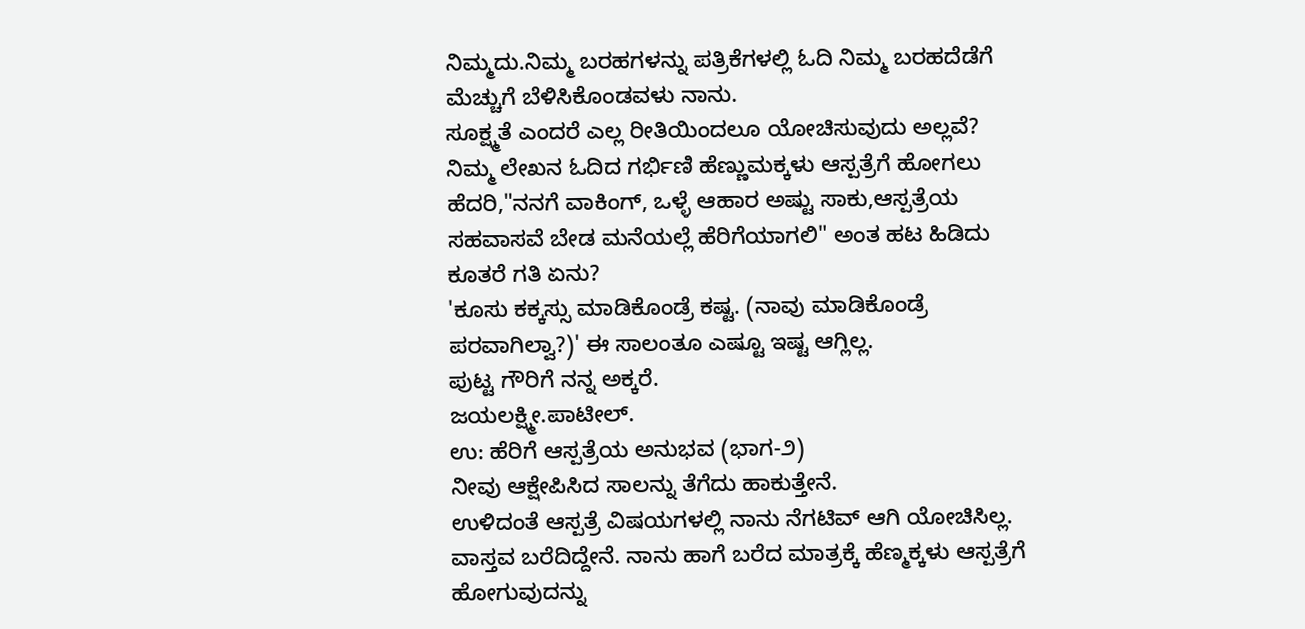ನಿಮ್ಮದು.ನಿಮ್ಮ ಬರಹಗಳನ್ನು ಪತ್ರಿಕೆಗಳಲ್ಲಿ ಓದಿ ನಿಮ್ಮ ಬರಹದೆಡೆಗೆ ಮೆಚ್ಚುಗೆ ಬೆಳಿಸಿಕೊಂಡವಳು ನಾನು.
ಸೂಕ್ಷ್ಮತೆ ಎಂದರೆ ಎಲ್ಲ ರೀತಿಯಿಂದಲೂ ಯೋಚಿಸುವುದು ಅಲ್ಲವೆ?
ನಿಮ್ಮ ಲೇಖನ ಓದಿದ ಗರ್ಭಿಣಿ ಹೆಣ್ಣುಮಕ್ಕಳು ಆಸ್ಪತ್ರೆಗೆ ಹೋಗಲು ಹೆದರಿ,"ನನಗೆ ವಾಕಿಂಗ್, ಒಳ್ಳೆ ಆಹಾರ ಅಷ್ಟು ಸಾಕು,ಆಸ್ಪತ್ರೆಯ ಸಹವಾಸವೆ ಬೇಡ ಮನೆಯಲ್ಲೆ ಹೆರಿಗೆಯಾಗಲಿ" ಅಂತ ಹಟ ಹಿಡಿದು ಕೂತರೆ ಗತಿ ಏನು?
'ಕೂಸು ಕಕ್ಕಸ್ಸು ಮಾಡಿಕೊಂಡ್ರೆ ಕಷ್ಟ. (ನಾವು ಮಾಡಿಕೊಂಡ್ರೆ ಪರವಾಗಿಲ್ವಾ?)' ಈ ಸಾಲಂತೂ ಎಷ್ಟೂ ಇಷ್ಟ ಆಗ್ಲಿಲ್ಲ.
ಪುಟ್ಟ ಗೌರಿಗೆ ನನ್ನ ಅಕ್ಕರೆ.
ಜಯಲಕ್ಷ್ಮೀ.ಪಾಟೀಲ್.
ಉ: ಹೆರಿಗೆ ಆಸ್ಪತ್ರೆಯ ಅನುಭವ (ಭಾಗ-೨)
ನೀವು ಆಕ್ಷೇಪಿಸಿದ ಸಾಲನ್ನು ತೆಗೆದು ಹಾಕುತ್ತೇನೆ.
ಉಳಿದಂತೆ ಆಸ್ಪತ್ರೆ ವಿಷಯಗಳಲ್ಲಿ ನಾನು ನೆಗಟಿವ್ ಆಗಿ ಯೋಚಿಸಿಲ್ಲ. ವಾಸ್ತವ ಬರೆದಿದ್ದೇನೆ. ನಾನು ಹಾಗೆ ಬರೆದ ಮಾತ್ರಕ್ಕೆ ಹೆಣ್ಮಕ್ಕಳು ಆಸ್ಪತ್ರೆಗೆ ಹೋಗುವುದನ್ನು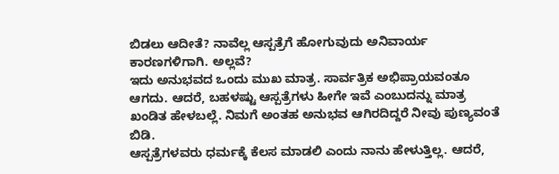ಬಿಡಲು ಆದೀತೆ? ನಾವೆಲ್ಲ ಆಸ್ಪತ್ರೆಗೆ ಹೋಗುವುದು ಅನಿವಾರ್ಯ ಕಾರಣಗಳಿಗಾಗಿ. ಅಲ್ಲವೆ?
ಇದು ಅನುಭವದ ಒಂದು ಮುಖ ಮಾತ್ರ. ಸಾರ್ವತ್ರಿಕ ಅಭಿಪ್ರಾಯವಂತೂ ಆಗದು. ಆದರೆ, ಬಹಳಷ್ಟು ಆಸ್ಪತ್ರೆಗಳು ಹೀಗೇ ಇವೆ ಎಂಬುದನ್ನು ಮಾತ್ರ ಖಂಡಿತ ಹೇಳಬಲ್ಲೆ. ನಿಮಗೆ ಅಂತಹ ಅನುಭವ ಆಗಿರದಿದ್ದರೆ ನೀವು ಪುಣ್ಯವಂತೆ ಬಿಡಿ.
ಆಸ್ಪತ್ರೆಗಳವರು ಧರ್ಮಕ್ಕೆ ಕೆಲಸ ಮಾಡಲಿ ಎಂದು ನಾನು ಹೇಳುತ್ತಿಲ್ಲ. ಆದರೆ,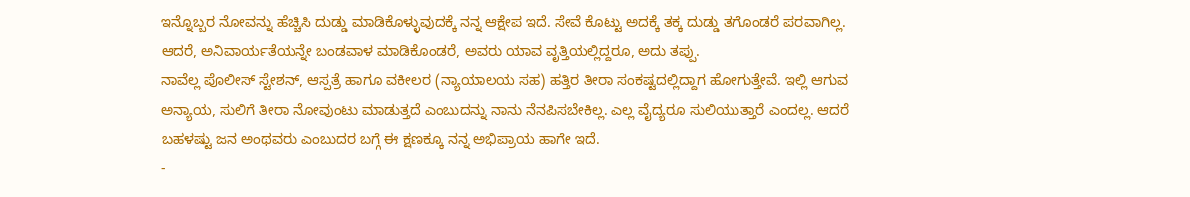ಇನ್ನೊಬ್ಬರ ನೋವನ್ನು ಹೆಚ್ಚಿಸಿ ದುಡ್ಡು ಮಾಡಿಕೊಳ್ಳುವುದಕ್ಕೆ ನನ್ನ ಆಕ್ಷೇಪ ಇದೆ. ಸೇವೆ ಕೊಟ್ಟು ಅದಕ್ಕೆ ತಕ್ಕ ದುಡ್ಡು ತಗೊಂಡರೆ ಪರವಾಗಿಲ್ಲ. ಆದರೆ, ಅನಿವಾರ್ಯತೆಯನ್ನೇ ಬಂಡವಾಳ ಮಾಡಿಕೊಂಡರೆ, ಅವರು ಯಾವ ವೃತ್ತಿಯಲ್ಲಿದ್ದರೂ, ಅದು ತಪ್ಪು.
ನಾವೆಲ್ಲ ಪೊಲೀಸ್ ಸ್ಟೇಶನ್, ಆಸ್ಪತ್ರೆ ಹಾಗೂ ವಕೀಲರ (ನ್ಯಾಯಾಲಯ ಸಹ) ಹತ್ತಿರ ತೀರಾ ಸಂಕಷ್ಟದಲ್ಲಿದ್ದಾಗ ಹೋಗುತ್ತೇವೆ. ಇಲ್ಲಿ ಆಗುವ ಅನ್ಯಾಯ, ಸುಲಿಗೆ ತೀರಾ ನೋವುಂಟು ಮಾಡುತ್ತದೆ ಎಂಬುದನ್ನು ನಾನು ನೆನಪಿಸಬೇಕಿಲ್ಲ. ಎಲ್ಲ ವೈದ್ಯರೂ ಸುಲಿಯುತ್ತಾರೆ ಎಂದಲ್ಲ. ಆದರೆ ಬಹಳಷ್ಟು ಜನ ಅಂಥವರು ಎಂಬುದರ ಬಗ್ಗೆ ಈ ಕ್ಷಣಕ್ಕೂ ನನ್ನ ಅಭಿಪ್ರಾಯ ಹಾಗೇ ಇದೆ.
-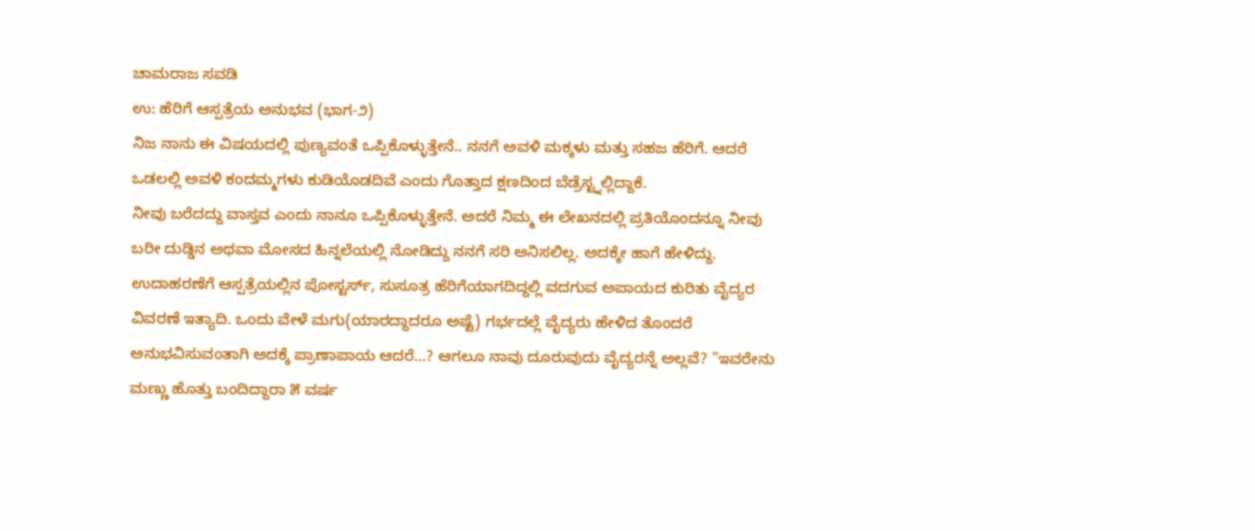ಚಾಮರಾಜ ಸವಡಿ
ಉ: ಹೆರಿಗೆ ಆಸ್ಪತ್ರೆಯ ಅನುಭವ (ಭಾಗ-೨)
ನಿಜ ನಾನು ಈ ವಿಷಯದಲ್ಲಿ ಪುಣ್ಯವಂತೆ ಒಪ್ಪಿಕೊಳ್ಳುತ್ತೇನೆ.. ನನಗೆ ಅವಳಿ ಮಕ್ಕಳು ಮತ್ತು ಸಹಜ ಹೆರಿಗೆ. ಆದರೆ ಒಡಲಲ್ಲಿ ಅವಳಿ ಕಂದಮ್ಮಗಳು ಕುಡಿಯೊಡದಿವೆ ಎಂದು ಗೊತ್ತಾದ ಕ್ಷಣದಿಂದ ಬೆಡ್ರೆಸ್ಟ್ನಲ್ಲಿದ್ದಾಕೆ.
ನೀವು ಬರೆದದ್ದು ವಾಸ್ತವ ಎಂದು ನಾನೂ ಒಪ್ಪಿಕೊಳ್ಳುತ್ತೇನೆ. ಅದರೆ ನಿಮ್ಮ ಈ ಲೇಖನದಲ್ಲಿ ಪ್ರತಿಯೊಂದನ್ನೂ ನೀವು ಬರೀ ದುಡ್ಡಿನ ಅಥವಾ ಮೋಸದ ಹಿನ್ನಲೆಯಲ್ಲಿ ನೋಡಿದ್ದು ನನಗೆ ಸರಿ ಅನಿಸಲಿಲ್ಲ. ಅದಕ್ಕೇ ಹಾಗೆ ಹೇಳಿದ್ದು. ಉದಾಹರಣೆಗೆ ಆಸ್ಪತ್ರೆಯಲ್ಲಿನ ಪೋಸ್ಟರ್ಸ್, ಸುಸೂತ್ರ ಹೆರಿಗೆಯಾಗದಿದ್ದಲ್ಲಿ ವದಗುವ ಅಪಾಯದ ಕುರಿತು ವೈದ್ಯರ ವಿವರಣೆ ಇತ್ಯಾದಿ. ಒಂದು ವೇಳೆ ಮಗು(ಯಾರದ್ದಾದರೂ ಅಷ್ಟೆ) ಗರ್ಭದಲ್ಲೆ ವೈದ್ಯರು ಹೇಳಿದ ತೊಂದರೆ ಅನುಭವಿಸುವಂತಾಗಿ ಅದಕ್ಕೆ ಪ್ರಾಣಾಪಾಯ ಆದರೆ...? ಆಗಲೂ ನಾವು ದೂರುವುದು ವೈದ್ಯರನ್ನೆ ಅಲ್ಲವೆ? "ಇವರೇನು ಮಣ್ಣು ಹೊತ್ತು ಬಂದಿದ್ದಾರಾ ೫ ವರ್ಷ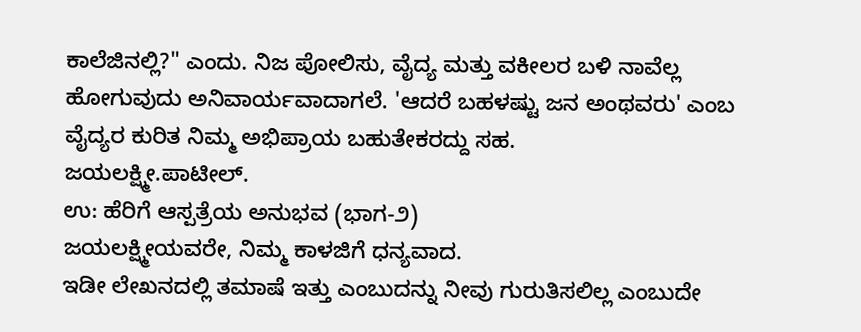ಕಾಲೆಜಿನಲ್ಲಿ?" ಎಂದು. ನಿಜ ಪೋಲಿಸು, ವೈದ್ಯ ಮತ್ತು ವಕೀಲರ ಬಳಿ ನಾವೆಲ್ಲ ಹೋಗುವುದು ಅನಿವಾರ್ಯವಾದಾಗಲೆ. 'ಆದರೆ ಬಹಳಷ್ಟು ಜನ ಅಂಥವರು' ಎಂಬ ವೈದ್ಯರ ಕುರಿತ ನಿಮ್ಮ ಅಭಿಪ್ರಾಯ ಬಹುತೇಕರದ್ದು ಸಹ.
ಜಯಲಕ್ಷ್ಮೀ.ಪಾಟೀಲ್.
ಉ: ಹೆರಿಗೆ ಆಸ್ಪತ್ರೆಯ ಅನುಭವ (ಭಾಗ-೨)
ಜಯಲಕ್ಷ್ಮೀಯವರೇ, ನಿಮ್ಮ ಕಾಳಜಿಗೆ ಧನ್ಯವಾದ.
ಇಡೀ ಲೇಖನದಲ್ಲಿ ತಮಾಷೆ ಇತ್ತು ಎಂಬುದನ್ನು ನೀವು ಗುರುತಿಸಲಿಲ್ಲ ಎಂಬುದೇ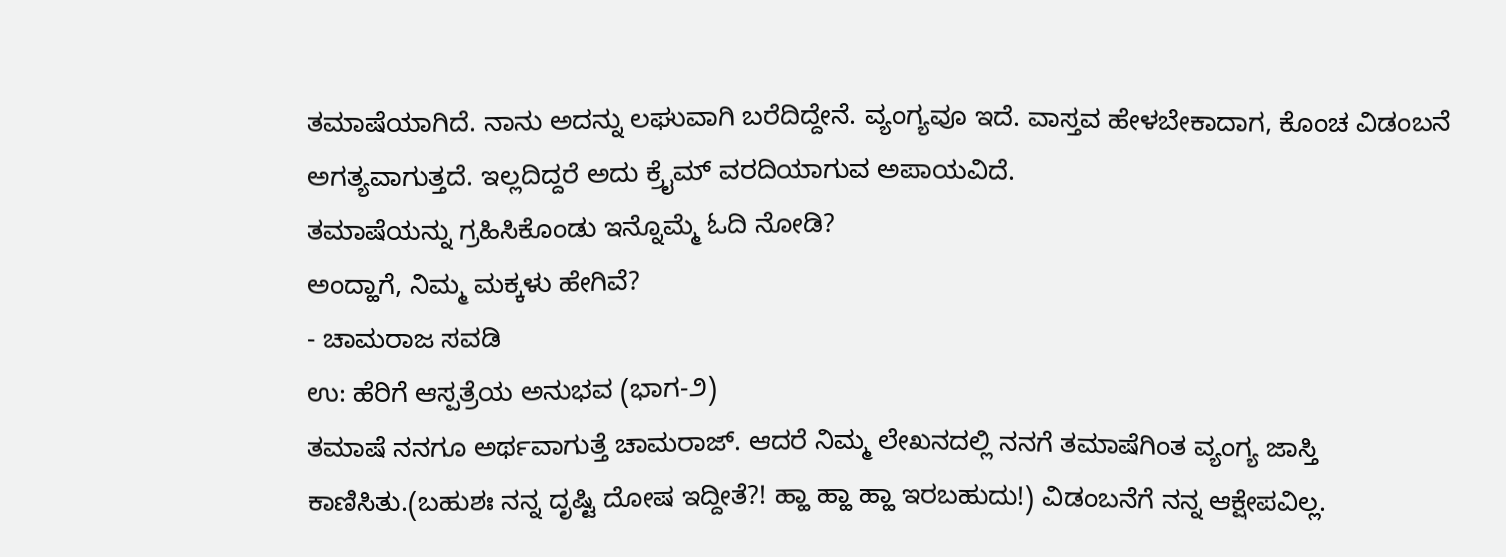ತಮಾಷೆಯಾಗಿದೆ. ನಾನು ಅದನ್ನು ಲಘುವಾಗಿ ಬರೆದಿದ್ದೇನೆ. ವ್ಯಂಗ್ಯವೂ ಇದೆ. ವಾಸ್ತವ ಹೇಳಬೇಕಾದಾಗ, ಕೊಂಚ ವಿಡಂಬನೆ ಅಗತ್ಯವಾಗುತ್ತದೆ. ಇಲ್ಲದಿದ್ದರೆ ಅದು ಕ್ರೈಮ್ ವರದಿಯಾಗುವ ಅಪಾಯವಿದೆ.
ತಮಾಷೆಯನ್ನು ಗ್ರಹಿಸಿಕೊಂಡು ಇನ್ನೊಮ್ಮೆ ಓದಿ ನೋಡಿ?
ಅಂದ್ಹಾಗೆ, ನಿಮ್ಮ ಮಕ್ಕಳು ಹೇಗಿವೆ?
- ಚಾಮರಾಜ ಸವಡಿ
ಉ: ಹೆರಿಗೆ ಆಸ್ಪತ್ರೆಯ ಅನುಭವ (ಭಾಗ-೨)
ತಮಾಷೆ ನನಗೂ ಅರ್ಥವಾಗುತ್ತೆ ಚಾಮರಾಜ್. ಆದರೆ ನಿಮ್ಮ ಲೇಖನದಲ್ಲಿ ನನಗೆ ತಮಾಷೆಗಿಂತ ವ್ಯಂಗ್ಯ ಜಾಸ್ತಿ ಕಾಣಿಸಿತು.(ಬಹುಶಃ ನನ್ನ ದೃಷ್ಟಿ ದೋಷ ಇದ್ದೀತೆ?! ಹ್ಹಾ ಹ್ಹಾ ಹ್ಹಾ ಇರಬಹುದು!) ವಿಡಂಬನೆಗೆ ನನ್ನ ಆಕ್ಷೇಪವಿಲ್ಲ.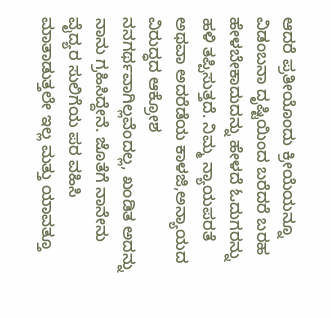ಆದರೆ ಪ್ರತೀಯೊಂದು ಕ್ರೀಯೆಯನ್ನೂ ವಿಡಂಬನಾ ದೃಷ್ಟಿಯಿಂದ ಬರೆದರೆ ಬರಹ ಹೇಳಬೇಕಾದುದನ್ನು ಹೇಳದೆ ಓದುಗರನ್ನು ಹಳಿ ತಪ್ಪಿಸುತ್ತದೆ. ನಿಮ್ಮ ನ್ಯಾಯಪರತೆ ಅಥವಾ ಅದರೆಡೆಯ ಕಾಳಜಿ,ಅನ್ಯಾಯದ ವಿರುದ್ಧದ ಆಕ್ರೋಶ ನನಗರ್ಥವಾಗಿಲ್ಲವೆಂದಲ್ಲ, ಖಂಡಿತ ಅದನ್ನು ನಾನು ಗ್ರಹಿಸಿದ್ದೇನೆ. ಜೊತೆಗೆ ನಾನೇನು ವೈದ್ಯರ ಸುಲಿಗೆಯ ಪರ ವಹಿಸಿ ಮಾತಾಡುತ್ತಲೇ ಇಲ್ಲ ಮತ್ತು ಯಾವತ್ತೂ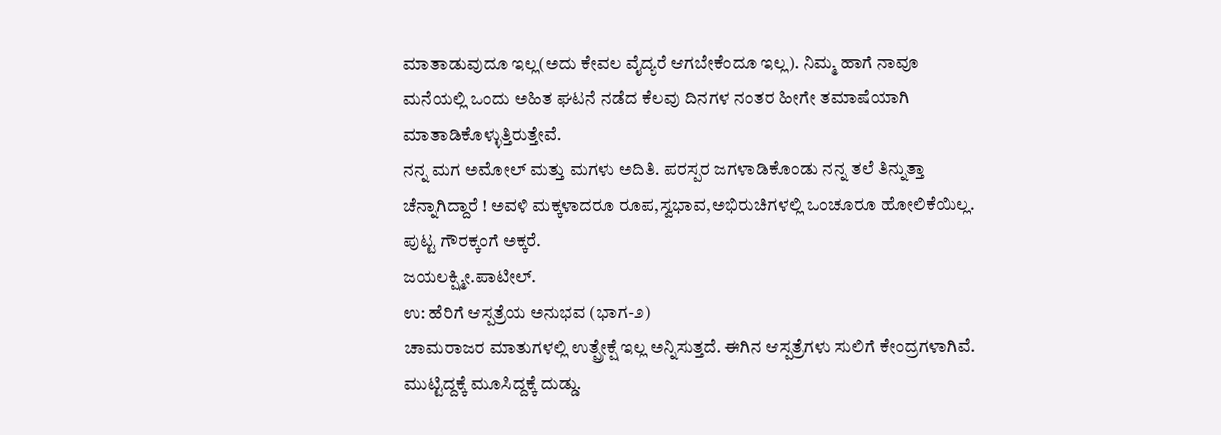ಮಾತಾಡುವುದೂ ಇಲ್ಲ(ಅದು ಕೇವಲ ವೈದ್ಯರೆ ಆಗಬೇಕೆಂದೂ ಇಲ್ಲ). ನಿಮ್ಮ ಹಾಗೆ ನಾವೂ ಮನೆಯಲ್ಲಿ ಒಂದು ಅಹಿತ ಘಟನೆ ನಡೆದ ಕೆಲವು ದಿನಗಳ ನಂತರ ಹೀಗೇ ತಮಾಷೆಯಾಗಿ ಮಾತಾಡಿಕೊಳ್ಳುತ್ತಿರುತ್ತೇವೆ.
ನನ್ನ ಮಗ ಅಮೋಲ್ ಮತ್ತು ಮಗಳು ಅದಿತಿ. ಪರಸ್ಪರ ಜಗಳಾಡಿಕೊಂಡು ನನ್ನ ತಲೆ ತಿನ್ನುತ್ತಾ ಚೆನ್ನಾಗಿದ್ದಾರೆ ! ಅವಳಿ ಮಕ್ಕಳಾದರೂ ರೂಪ,ಸ್ವಭಾವ,ಅಭಿರುಚಿಗಳಲ್ಲಿ ಒಂಚೂರೂ ಹೋಲಿಕೆಯಿಲ್ಲ.
ಪುಟ್ಟ ಗೌರಕ್ಕಂಗೆ ಅಕ್ಕರೆ.
ಜಯಲಕ್ಷ್ಮೀ.ಪಾಟೀಲ್.
ಉ: ಹೆರಿಗೆ ಆಸ್ಪತ್ರೆಯ ಅನುಭವ (ಭಾಗ-೨)
ಚಾಮರಾಜರ ಮಾತುಗಳಲ್ಲಿ ಉತ್ಪ್ರೇಕ್ಷೆ ಇಲ್ಲ ಅನ್ನಿಸುತ್ತದೆ. ಈಗಿನ ಆಸ್ಪತ್ರೆಗಳು ಸುಲಿಗೆ ಕೇಂದ್ರಗಳಾಗಿವೆ. ಮುಟ್ಟಿದ್ದಕ್ಕೆ ಮೂಸಿದ್ದಕ್ಕೆ ದುಡ್ಡು.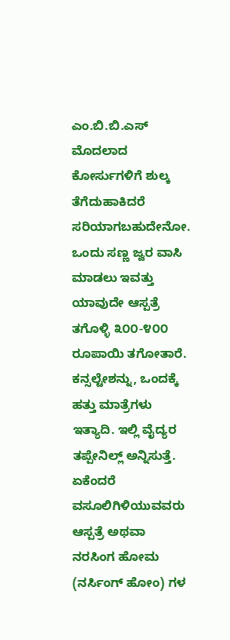ಎಂ.ಬಿ.ಬಿ.ಎಸ್ ಮೊದಲಾದ ಕೋರ್ಸುಗಳಿಗೆ ಶುಲ್ಕ ತೆಗೆದುಹಾಕಿದರೆ ಸರಿಯಾಗಬಹುದೇನೋ. ಒಂದು ಸಣ್ಣ ಜ್ವರ ವಾಸಿ ಮಾಡಲು ಇವತ್ತು ಯಾವುದೇ ಆಸ್ಪತ್ರೆ ತಗೊಳ್ಳಿ ೩೦೦-೪೦೦ ರೂಪಾಯಿ ತಗೋತಾರೆ. ಕನ್ಸಲ್ಟೇಶನ್ನು, ಒಂದಕ್ಕೆ ಹತ್ತು ಮಾತ್ರೆಗಳು ಇತ್ಯಾದಿ. ಇಲ್ಲಿ ವೈದ್ಯರ ತಪ್ಪೇನಿಲ್ಲ್ ಅನ್ನಿಸುತ್ತೆ. ಏಕೆಂದರೆ ವಸೂಲಿಗಿಳಿಯುವವರು ಆಸ್ಪತ್ರೆ ಅಥವಾ ನರಸಿಂಗ ಹೋಮ (ನರ್ಸಿಂಗ್ ಹೋಂ) ಗಳ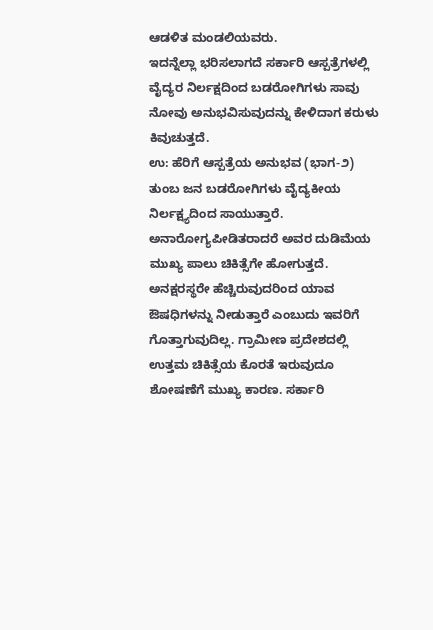ಆಡಳಿತ ಮಂಡಲಿಯವರು.
ಇದನ್ನೆಲ್ಲಾ ಭರಿಸಲಾಗದೆ ಸರ್ಕಾರಿ ಆಸ್ಪತ್ರೆಗಳಲ್ಲಿ ವೈದ್ಯರ ನಿರ್ಲಕ್ಷದಿಂದ ಬಡರೋಗಿಗಳು ಸಾವು ನೋವು ಅನುಭವಿಸುವುದನ್ನು ಕೇಳಿದಾಗ ಕರುಳು ಕಿವುಚುತ್ತದೆ.
ಉ: ಹೆರಿಗೆ ಆಸ್ಪತ್ರೆಯ ಅನುಭವ (ಭಾಗ-೨)
ತುಂಬ ಜನ ಬಡರೋಗಿಗಳು ವೈದ್ಯಕೀಯ ನಿರ್ಲಕ್ಷ್ಯದಿಂದ ಸಾಯುತ್ತಾರೆ. ಅನಾರೋಗ್ಯಪೀಡಿತರಾದರೆ ಅವರ ದುಡಿಮೆಯ ಮುಖ್ಯ ಪಾಲು ಚಿಕಿತ್ಸೆಗೇ ಹೋಗುತ್ತದೆ. ಅನಕ್ಷರಸ್ಥರೇ ಹೆಚ್ಚಿರುವುದರಿಂದ ಯಾವ ಔಷಧಿಗಳನ್ನು ನೀಡುತ್ತಾರೆ ಎಂಬುದು ಇವರಿಗೆ ಗೊತ್ತಾಗುವುದಿಲ್ಲ. ಗ್ರಾಮೀಣ ಪ್ರದೇಶದಲ್ಲಿ ಉತ್ತಮ ಚಿಕಿತ್ಸೆಯ ಕೊರತೆ ಇರುವುದೂ ಶೋಷಣೆಗೆ ಮುಖ್ಯ ಕಾರಣ. ಸರ್ಕಾರಿ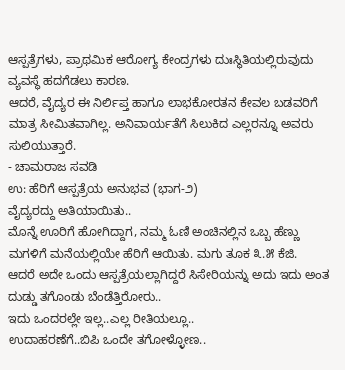ಆಸ್ಪತ್ರೆಗಳು, ಪ್ರಾಥಮಿಕ ಆರೋಗ್ಯ ಕೇಂದ್ರಗಳು ದುಃಸ್ಥಿತಿಯಲ್ಲಿರುವುದು ವ್ಯವಸ್ಥೆ ಹದಗೆಡಲು ಕಾರಣ.
ಆದರೆ, ವೈದ್ಯರ ಈ ನಿರ್ಲಿಪ್ತ ಹಾಗೂ ಲಾಭಕೋರತನ ಕೇವಲ ಬಡವರಿಗೆ ಮಾತ್ರ ಸೀಮಿತವಾಗಿಲ್ಲ. ಅನಿವಾರ್ಯತೆಗೆ ಸಿಲುಕಿದ ಎಲ್ಲರನ್ನೂ ಅವರು ಸುಲಿಯುತ್ತಾರೆ.
- ಚಾಮರಾಜ ಸವಡಿ
ಉ: ಹೆರಿಗೆ ಆಸ್ಪತ್ರೆಯ ಅನುಭವ (ಭಾಗ-೨)
ವೈದ್ಯರದ್ದು ಅತಿಯಾಯಿತು..
ಮೊನ್ನೆ ಊರಿಗೆ ಹೋಗಿದ್ದಾಗ, ನಮ್ಮ ಓಣಿ ಅಂಚಿನಲ್ಲಿನ ಒಬ್ಬ ಹೆಣ್ಣು ಮಗಳಿಗೆ ಮನೆಯಲ್ಲಿಯೇ ಹೆರಿಗೆ ಆಯಿತು. ಮಗು ತೂಕ ೩.೫ ಕೆಜಿ.
ಆದರೆ ಅದೇ ಒಂದು ಆಸ್ಪತ್ರೆಯಲ್ಲಾಗಿದ್ದರೆ ಸಿಸೇರಿಯನ್ನು ಅದು ಇದು ಅಂತ ದುಡ್ಡು ತಗೊಂಡು ಬೆಂಡೆತ್ತಿರೋರು..
ಇದು ಒಂದರಲ್ಲೇ ಇಲ್ಲ..ಎಲ್ಲ ರೀತಿಯಲ್ಲೂ..
ಉದಾಹರಣೆಗೆ..ಬಿಪಿ ಒಂದೇ ತಗೋಳ್ಳೋಣ..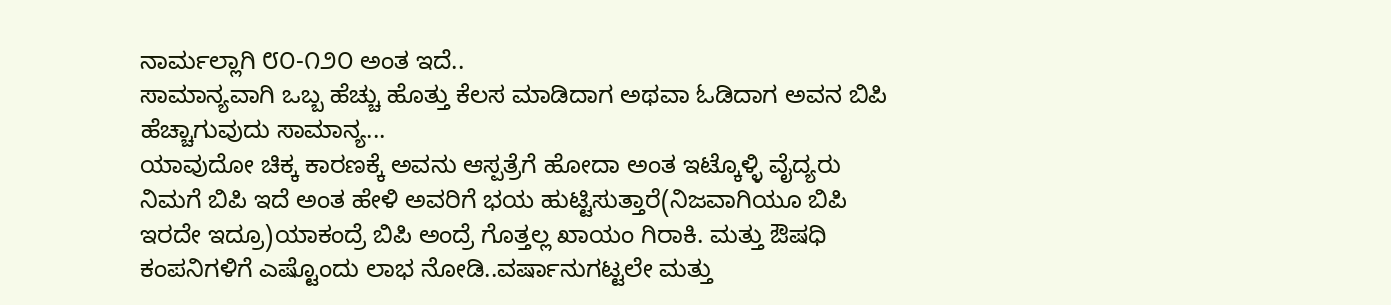ನಾರ್ಮಲ್ಲಾಗಿ ೮೦-೧೨೦ ಅಂತ ಇದೆ..
ಸಾಮಾನ್ಯವಾಗಿ ಒಬ್ಬ ಹೆಚ್ಚು ಹೊತ್ತು ಕೆಲಸ ಮಾಡಿದಾಗ ಅಥವಾ ಓಡಿದಾಗ ಅವನ ಬಿಪಿ ಹೆಚ್ಚಾಗುವುದು ಸಾಮಾನ್ಯ...
ಯಾವುದೋ ಚಿಕ್ಕ ಕಾರಣಕ್ಕೆ ಅವನು ಆಸ್ಪತ್ರೆಗೆ ಹೋದಾ ಅಂತ ಇಟ್ಕೊಳ್ಳಿ ವೈದ್ಯರು ನಿಮಗೆ ಬಿಪಿ ಇದೆ ಅಂತ ಹೇಳಿ ಅವರಿಗೆ ಭಯ ಹುಟ್ಟಿಸುತ್ತಾರೆ(ನಿಜವಾಗಿಯೂ ಬಿಪಿ ಇರದೇ ಇದ್ರೂ)ಯಾಕಂದ್ರೆ ಬಿಪಿ ಅಂದ್ರೆ ಗೊತ್ತಲ್ಲ ಖಾಯಂ ಗಿರಾಕಿ. ಮತ್ತು ಔಷಧಿ ಕಂಪನಿಗಳಿಗೆ ಎಷ್ಟೊಂದು ಲಾಭ ನೋಡಿ..ವರ್ಷಾನುಗಟ್ಟಲೇ ಮತ್ತು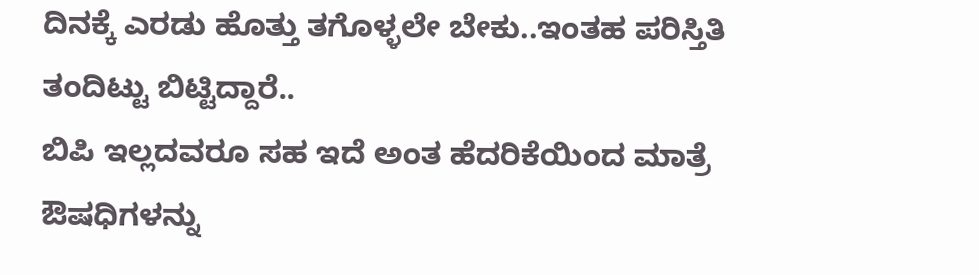ದಿನಕ್ಕೆ ಎರಡು ಹೊತ್ತು ತಗೊಳ್ಳಲೇ ಬೇಕು..ಇಂತಹ ಪರಿಸ್ತಿತಿ ತಂದಿಟ್ಟು ಬಿಟ್ಟಿದ್ದಾರೆ..
ಬಿಪಿ ಇಲ್ಲದವರೂ ಸಹ ಇದೆ ಅಂತ ಹೆದರಿಕೆಯಿಂದ ಮಾತ್ರೆ ಔಷಧಿಗಳನ್ನು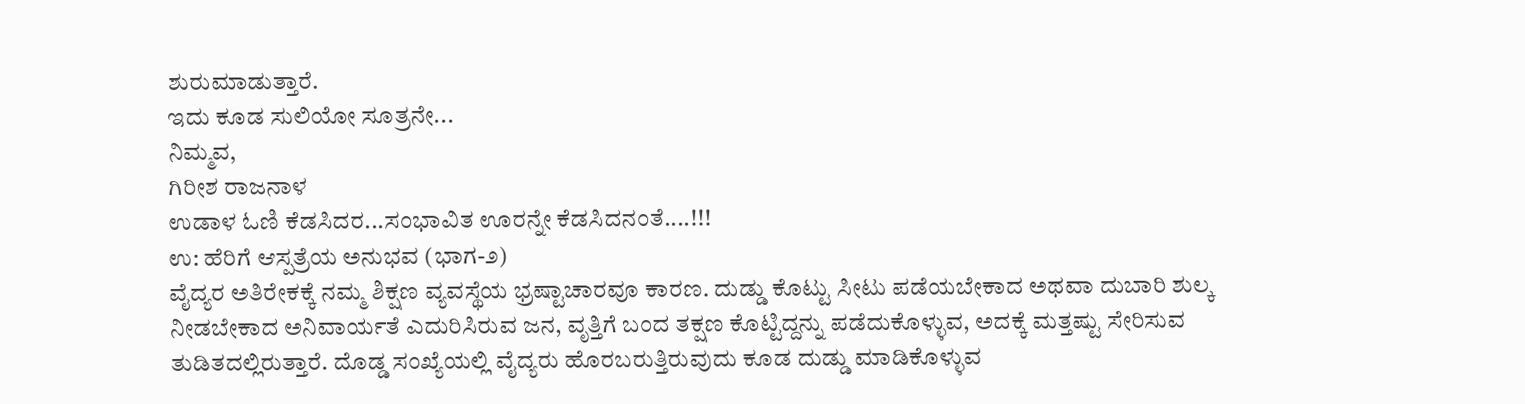ಶುರುಮಾಡುತ್ತಾರೆ.
ಇದು ಕೂಡ ಸುಲಿಯೋ ಸೂತ್ರನೇ...
ನಿಮ್ಮವ,
ಗಿರೀಶ ರಾಜನಾಳ
ಉಡಾಳ ಓಣಿ ಕೆಡಸಿದರ...ಸಂಭಾವಿತ ಊರನ್ನೇ ಕೆಡಸಿದನಂತೆ....!!!
ಉ: ಹೆರಿಗೆ ಆಸ್ಪತ್ರೆಯ ಅನುಭವ (ಭಾಗ-೨)
ವೈದ್ಯರ ಅತಿರೇಕಕ್ಕೆ ನಮ್ಮ ಶಿಕ್ಷಣ ವ್ಯವಸ್ಥೆಯ ಭ್ರಷ್ಟಾಚಾರವೂ ಕಾರಣ. ದುಡ್ಡು ಕೊಟ್ಟು ಸೀಟು ಪಡೆಯಬೇಕಾದ ಅಥವಾ ದುಬಾರಿ ಶುಲ್ಕ ನೀಡಬೇಕಾದ ಅನಿವಾರ್ಯತೆ ಎದುರಿಸಿರುವ ಜನ, ವೃತ್ತಿಗೆ ಬಂದ ತಕ್ಷಣ ಕೊಟ್ಟಿದ್ದನ್ನು ಪಡೆದುಕೊಳ್ಳುವ, ಅದಕ್ಕೆ ಮತ್ತಷ್ಟು ಸೇರಿಸುವ ತುಡಿತದಲ್ಲಿರುತ್ತಾರೆ. ದೊಡ್ಡ ಸಂಖ್ಯೆಯಲ್ಲಿ ವೈದ್ಯರು ಹೊರಬರುತ್ತಿರುವುದು ಕೂಡ ದುಡ್ಡು ಮಾಡಿಕೊಳ್ಳುವ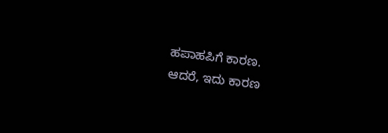ಹಪಾಹಪಿಗೆ ಕಾರಣ.
ಆದರೆ, ಇದು ಕಾರಣ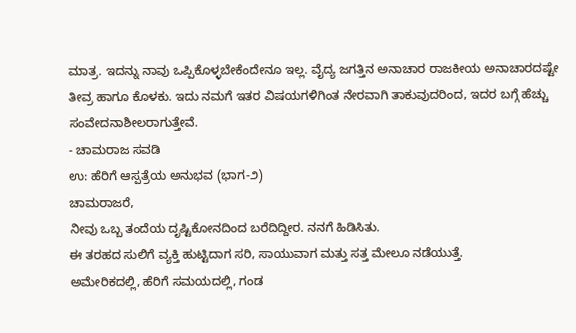ಮಾತ್ರ. ಇದನ್ನು ನಾವು ಒಪ್ಪಿಕೊಳ್ಳಬೇಕೆಂದೇನೂ ಇಲ್ಲ. ವೈದ್ಯ ಜಗತ್ತಿನ ಅನಾಚಾರ ರಾಜಕೀಯ ಅನಾಚಾರದಷ್ಟೇ ತೀವ್ರ ಹಾಗೂ ಕೊಳಕು. ಇದು ನಮಗೆ ಇತರ ವಿಷಯಗಳಿಗಿಂತ ನೇರವಾಗಿ ತಾಕುವುದರಿಂದ, ಇದರ ಬಗ್ಗೆ ಹೆಚ್ಚು ಸಂವೇದನಾಶೀಲರಾಗುತ್ತೇವೆ.
- ಚಾಮರಾಜ ಸವಡಿ
ಉ: ಹೆರಿಗೆ ಆಸ್ಪತ್ರೆಯ ಅನುಭವ (ಭಾಗ-೨)
ಚಾಮರಾಜರೆ,
ನೀವು ಒಬ್ಬ ತಂದೆಯ ದೃಷ್ಟಿಕೋನದಿಂದ ಬರೆದಿದ್ದೀರ. ನನಗೆ ಹಿಡಿಸಿತು.
ಈ ತರಹದ ಸುಲಿಗೆ ವ್ಯಕ್ತಿ ಹುಟ್ಟಿದಾಗ ಸರಿ, ಸಾಯುವಾಗ ಮತ್ತು ಸತ್ತ ಮೇಲೂ ನಡೆಯುತ್ತೆ.
ಅಮೇರಿಕದಲ್ಲಿ, ಹೆರಿಗೆ ಸಮಯದಲ್ಲಿ, ಗಂಡ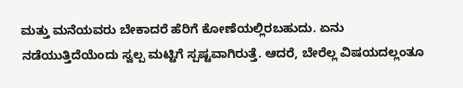ಮತ್ತು ಮನೆಯವರು ಬೇಕಾದರೆ ಹೆರಿಗೆ ಕೋಣೆಯಲ್ಲಿರಬಹುದು. ಏನು ನಡೆಯುತ್ತಿದೆಯೆಂದು ಸ್ವಲ್ಪ ಮಟ್ಟಿಗೆ ಸ್ಪಷ್ಟವಾಗಿರುತ್ತೆ. ಆದರೆ, ಬೇರೆಲ್ಲ ವಿಷಯದಲ್ಲಂತೂ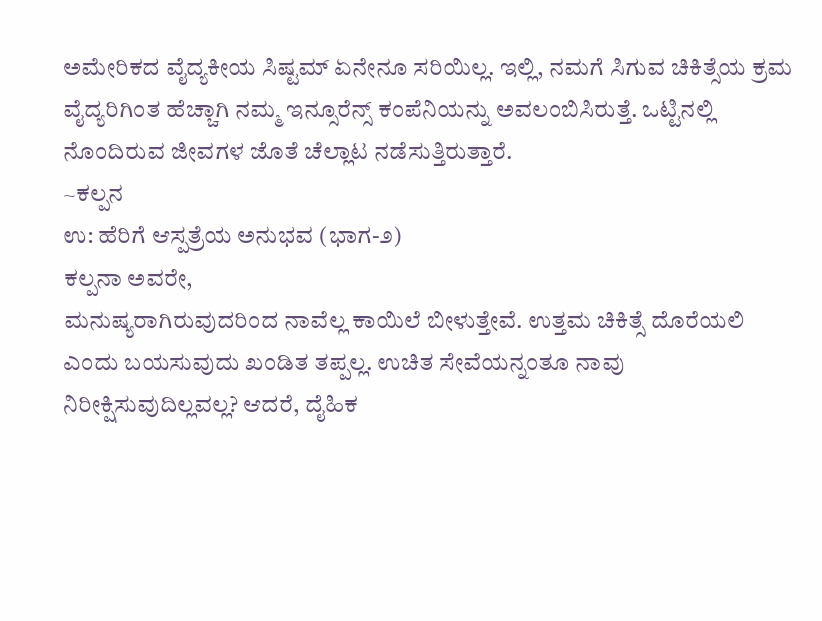ಅಮೇರಿಕದ ವೈದ್ಯಕೀಯ ಸಿಷ್ಟಮ್ ಏನೇನೂ ಸರಿಯಿಲ್ಲ. ಇಲ್ಲಿ, ನಮಗೆ ಸಿಗುವ ಚಿಕಿತ್ಸೆಯ ಕ್ರಮ ವೈದ್ಯರಿಗಿಂತ ಹೆಚ್ಚಾಗಿ ನಮ್ಮ ಇನ್ಸೂರೆನ್ಸ್ ಕಂಪೆನಿಯನ್ನು ಅವಲಂಬಿಸಿರುತ್ತೆ. ಒಟ್ಟಿನಲ್ಲಿ ನೊಂದಿರುವ ಜೀವಗಳ ಜೊತೆ ಚೆಲ್ಲಾಟ ನಡೆಸುತ್ತಿರುತ್ತಾರೆ.
~ಕಲ್ಪನ
ಉ: ಹೆರಿಗೆ ಆಸ್ಪತ್ರೆಯ ಅನುಭವ (ಭಾಗ-೨)
ಕಲ್ಪನಾ ಅವರೇ,
ಮನುಷ್ಯರಾಗಿರುವುದರಿಂದ ನಾವೆಲ್ಲ ಕಾಯಿಲೆ ಬೀಳುತ್ತೇವೆ. ಉತ್ತಮ ಚಿಕಿತ್ಸೆ ದೊರೆಯಲಿ ಎಂದು ಬಯಸುವುದು ಖಂಡಿತ ತಪ್ಪಲ್ಲ. ಉಚಿತ ಸೇವೆಯನ್ನಂತೂ ನಾವು ನಿರೀಕ್ಷಿಸುವುದಿಲ್ಲವಲ್ಲ? ಆದರೆ, ದೈಹಿಕ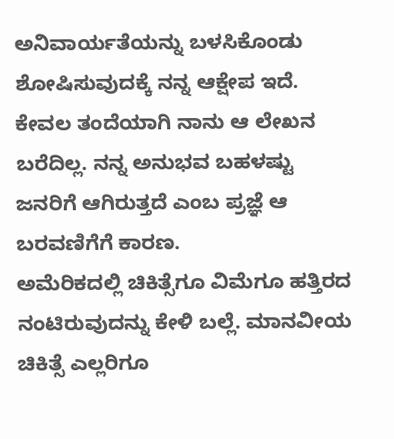ಅನಿವಾರ್ಯತೆಯನ್ನು ಬಳಸಿಕೊಂಡು ಶೋಷಿಸುವುದಕ್ಕೆ ನನ್ನ ಆಕ್ಷೇಪ ಇದೆ. ಕೇವಲ ತಂದೆಯಾಗಿ ನಾನು ಆ ಲೇಖನ ಬರೆದಿಲ್ಲ. ನನ್ನ ಅನುಭವ ಬಹಳಷ್ಟು ಜನರಿಗೆ ಆಗಿರುತ್ತದೆ ಎಂಬ ಪ್ರಜ್ಞೆ ಆ ಬರವಣಿಗೆಗೆ ಕಾರಣ.
ಅಮೆರಿಕದಲ್ಲಿ ಚಿಕಿತ್ಸೆಗೂ ವಿಮೆಗೂ ಹತ್ತಿರದ ನಂಟಿರುವುದನ್ನು ಕೇಳಿ ಬಲ್ಲೆ. ಮಾನವೀಯ ಚಿಕಿತ್ಸೆ ಎಲ್ಲರಿಗೂ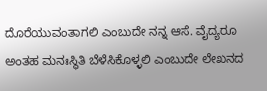ದೊರೆಯುವಂತಾಗಲಿ ಎಂಬುದೇ ನನ್ನ ಆಸೆ. ವೈದ್ಯರೂ ಅಂತಹ ಮನಃಸ್ಥಿತಿ ಬೆಳೆಸಿಕೊಳ್ಳಲಿ ಎಂಬುದೇ ಲೇಖನದ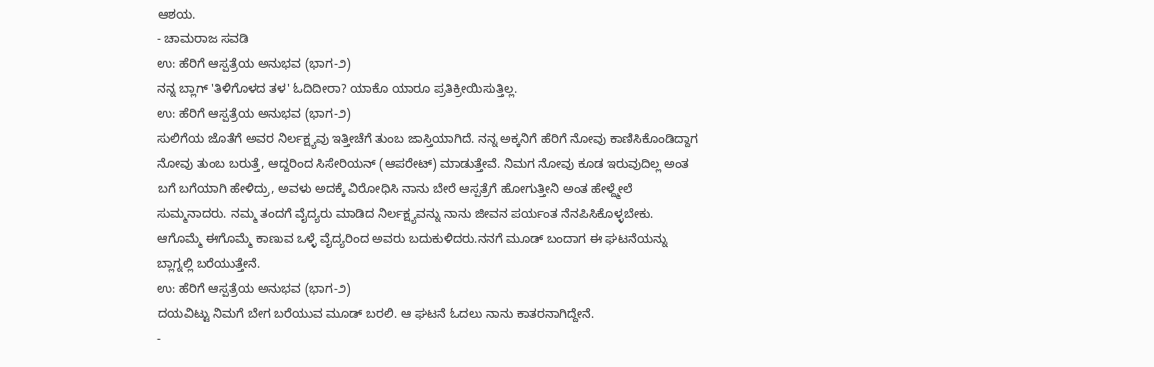ಆಶಯ.
- ಚಾಮರಾಜ ಸವಡಿ
ಉ: ಹೆರಿಗೆ ಆಸ್ಪತ್ರೆಯ ಅನುಭವ (ಭಾಗ-೨)
ನನ್ನ ಬ್ಲಾಗ್ 'ತಿಳಿಗೊಳದ ತಳ' ಓದಿದೀರಾ? ಯಾಕೊ ಯಾರೂ ಪ್ರತಿಕ್ರೀಯಿಸುತ್ತಿಲ್ಲ.
ಉ: ಹೆರಿಗೆ ಆಸ್ಪತ್ರೆಯ ಅನುಭವ (ಭಾಗ-೨)
ಸುಲಿಗೆಯ ಜೊತೆಗೆ ಅವರ ನಿರ್ಲಕ್ಷ್ಯವು ಇತ್ತೀಚೆಗೆ ತುಂಬ ಜಾಸ್ತಿಯಾಗಿದೆ. ನನ್ನ ಅಕ್ಕನಿಗೆ ಹೆರಿಗೆ ನೋವು ಕಾಣಿಸಿಕೊಂಡಿದ್ದಾಗ ನೋವು ತುಂಬ ಬರುತ್ತೆ, ಆದ್ದರಿಂದ ಸಿಸೇರಿಯನ್ (ಆಪರೇಟ್) ಮಾಡುತ್ತೇವೆ. ನಿಮಗ ನೋವು ಕೂಡ ಇರುವುದಿಲ್ಲ ಅಂತ ಬಗೆ ಬಗೆಯಾಗಿ ಹೇಳಿದ್ರು, ಅವಳು ಅದಕ್ಕೆ ವಿರೋಧಿಸಿ ನಾನು ಬೇರೆ ಆಸ್ಪತ್ರೆಗೆ ಹೋಗುತ್ತೀನಿ ಅಂತ ಹೇಳ್ದ್ಮೇಲೆ ಸುಮ್ಮನಾದರು. ನಮ್ಮ ತಂದಗೆ ವೈದ್ಯರು ಮಾಡಿದ ನಿರ್ಲಕ್ಷ್ಯವನ್ನು ನಾನು ಜೀವನ ಪರ್ಯಂತ ನೆನಪಿಸಿಕೊಳ್ಳಬೇಕು. ಆಗೊಮ್ಮೆ ಈಗೊಮ್ಮೆ ಕಾಣುವ ಒಳ್ಳೆ ವೈದ್ಯರಿಂದ ಅವರು ಬದುಕುಳಿದರು.ನನಗೆ ಮೂಡ್ ಬಂದಾಗ ಈ ಘಟನೆಯನ್ನು ಬ್ಲಾಗ್ನಲ್ಲಿ ಬರೆಯುತ್ತೇನೆ.
ಉ: ಹೆರಿಗೆ ಆಸ್ಪತ್ರೆಯ ಅನುಭವ (ಭಾಗ-೨)
ದಯವಿಟ್ಟು ನಿಮಗೆ ಬೇಗ ಬರೆಯುವ ಮೂಡ್ ಬರಲಿ. ಆ ಘಟನೆ ಓದಲು ನಾನು ಕಾತರನಾಗಿದ್ದೇನೆ.
-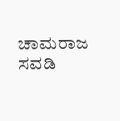ಚಾಮರಾಜ ಸವಡಿ